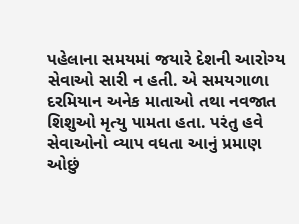પહેલાના સમયમાં જયારે દેશની આરોગ્ય સેવાઓ સારી ન હતી. એ સમયગાળા દરમિયાન અનેક માતાઓ તથા નવજાત શિશુઓ મૃત્યુ પામતા હતા. પરંતુ હવે સેવાઓનો વ્યાપ વધતા આનું પ્રમાણ ઓછું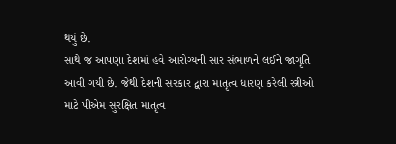થયું છે.
સાથે જ આપણા દેશમાં હવે આરોગ્યની સાર સંભાળને લઈને જાગૃતિ આવી ગયી છે. જેથી દેશની સરકાર દ્વારા માતૃત્વ ધારણ કરેલી સ્ત્રીઓ માટે પીએમ સુરક્ષિત માતૃત્વ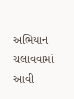અભિયાન ચલાવવામાં આવી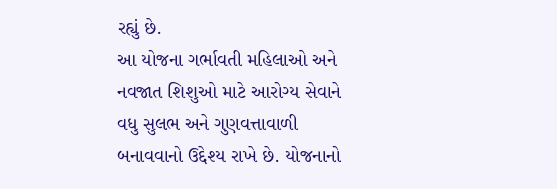રહ્યું છે.
આ યોજના ગર્ભાવતી મહિલાઓ અને નવજાત શિશુઓ માટે આરોગ્ય સેવાને વધુ સુલભ અને ગુણવત્તાવાળી બનાવવાનો ઉદ્દેશ્ય રાખે છે. યોજનાનો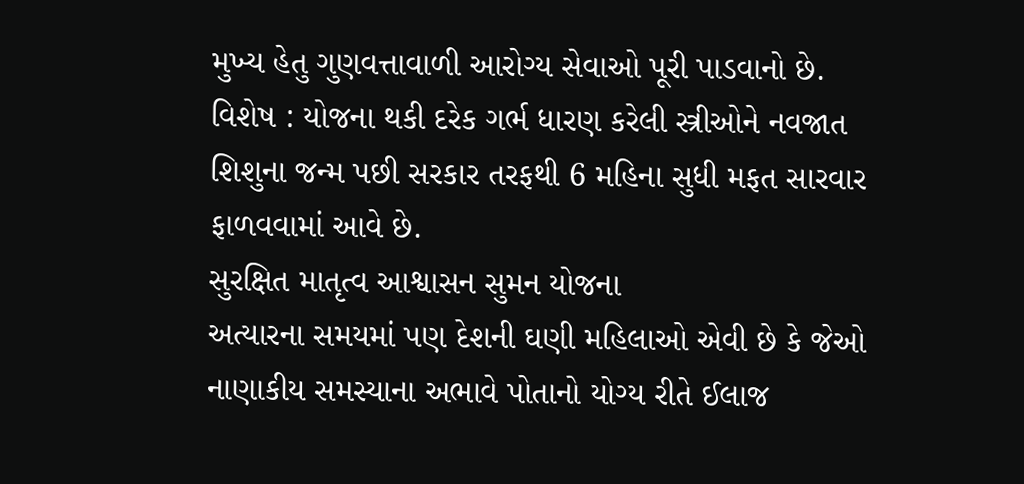મુખ્ય હેતુ ગુણવત્તાવાળી આરોગ્ય સેવાઓ પૂરી પાડવાનો છે.
વિશેષ : યોજના થકી દરેક ગર્ભ ધારણ કરેલી સ્ત્રીઓને નવજાત શિશુના જન્મ પછી સરકાર તરફથી 6 મહિના સુધી મફત સારવાર ફાળવવામાં આવે છે.
સુરક્ષિત માતૃત્વ આશ્વાસન સુમન યોજના
અત્યારના સમયમાં પણ દેશની ઘણી મહિલાઓ એવી છે કે જેઓ નાણાકીય સમસ્યાના અભાવે પોતાનો યોગ્ય રીતે ઈલાજ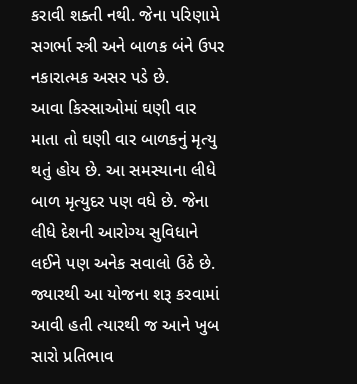કરાવી શક્તી નથી. જેના પરિણામે સગર્ભા સ્ત્રી અને બાળક બંને ઉપર નકારાત્મક અસર પડે છે.
આવા કિસ્સાઓમાં ઘણી વાર માતા તો ઘણી વાર બાળકનું મૃત્યુ થતું હોય છે. આ સમસ્યાના લીધે બાળ મૃત્યુદર પણ વધે છે. જેના લીધે દેશની આરોગ્ય સુવિધાને લઈને પણ અનેક સવાલો ઉઠે છે.
જ્યારથી આ યોજના શરૂ કરવામાં આવી હતી ત્યારથી જ આને ખુબ સારો પ્રતિભાવ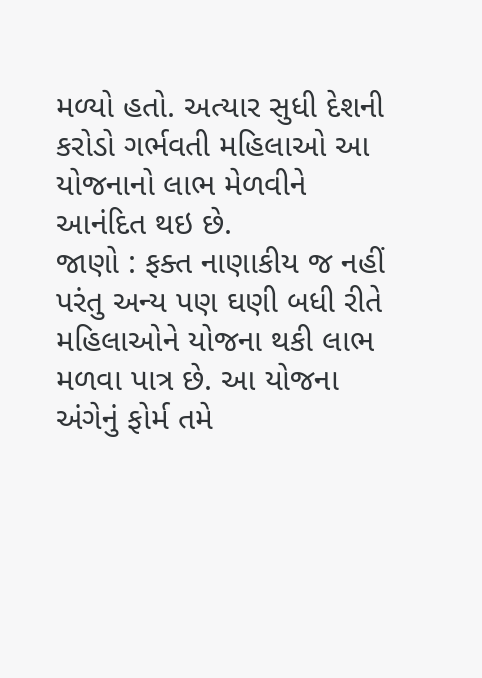મળ્યો હતો. અત્યાર સુધી દેશની કરોડો ગર્ભવતી મહિલાઓ આ યોજનાનો લાભ મેળવીને આનંદિત થઇ છે.
જાણો : ફક્ત નાણાકીય જ નહીં પરંતુ અન્ય પણ ઘણી બધી રીતે મહિલાઓને યોજના થકી લાભ મળવા પાત્ર છે. આ યોજના અંગેનું ફોર્મ તમે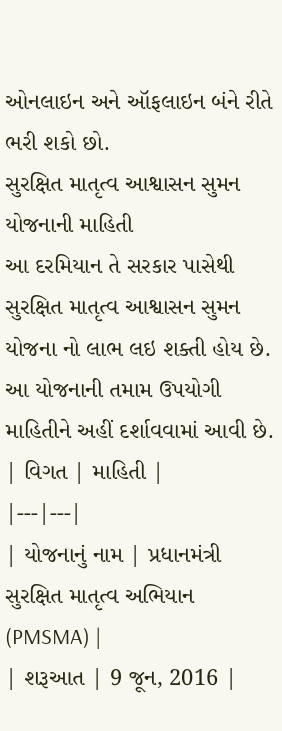ઓનલાઇન અને ઑફલાઇન બંને રીતે ભરી શકો છો.
સુરક્ષિત માતૃત્વ આશ્વાસન સુમન યોજનાની માહિતી
આ દરમિયાન તે સરકાર પાસેથી સુરક્ષિત માતૃત્વ આશ્વાસન સુમન યોજના નો લાભ લઇ શક્તી હોય છે. આ યોજનાની તમામ ઉપયોગી માહિતીને અહીં દર્શાવવામાં આવી છે.
| વિગત | માહિતી |
|---|---|
| યોજનાનું નામ | પ્રધાનમંત્રી સુરક્ષિત માતૃત્વ અભિયાન (PMSMA) |
| શરૂઆત | 9 જૂન, 2016 |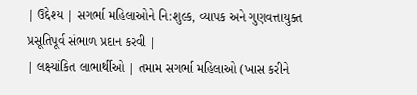| ઉદ્દેશ્ય | સગર્ભા મહિલાઓને નિ:શુલ્ક, વ્યાપક અને ગુણવત્તાયુક્ત પ્રસૂતિપૂર્વ સંભાળ પ્રદાન કરવી |
| લક્ષ્યાંકિત લાભાર્થીઓ | તમામ સગર્ભા મહિલાઓ (ખાસ કરીને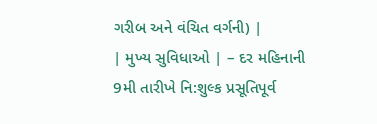ગરીબ અને વંચિત વર્ગની) |
| મુખ્ય સુવિધાઓ | – દર મહિનાની 9મી તારીખે નિ:શુલ્ક પ્રસૂતિપૂર્વ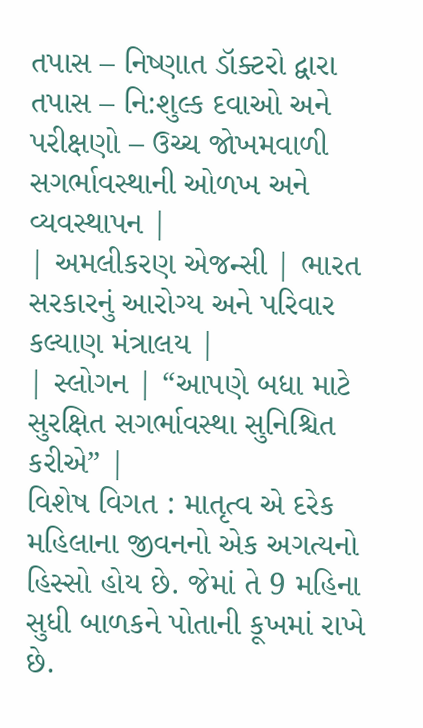તપાસ – નિષ્ણાત ડૉક્ટરો દ્વારા તપાસ – નિ:શુલ્ક દવાઓ અને પરીક્ષણો – ઉચ્ચ જોખમવાળી સગર્ભાવસ્થાની ઓળખ અને વ્યવસ્થાપન |
| અમલીકરણ એજન્સી | ભારત સરકારનું આરોગ્ય અને પરિવાર કલ્યાણ મંત્રાલય |
| સ્લોગન | “આપણે બધા માટે સુરક્ષિત સગર્ભાવસ્થા સુનિશ્ચિત કરીએ” |
વિશેષ વિગત : માતૃત્વ એ દરેક મહિલાના જીવનનો એક અગત્યનો હિસ્સો હોય છે. જેમાં તે 9 મહિના સુધી બાળકને પોતાની કૂખમાં રાખે છે.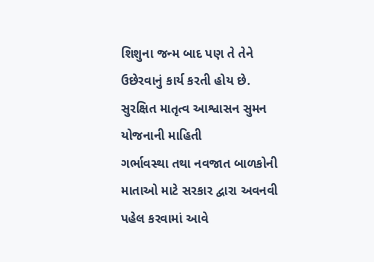શિશુના જન્મ બાદ પણ તે તેને ઉછેરવાનું કાર્ય કરતી હોય છે.
સુરક્ષિત માતૃત્વ આશ્વાસન સુમન યોજનાની માહિતી
ગર્ભાવસ્થા તથા નવજાત બાળકોની માતાઓ માટે સરકાર દ્વારા અવનવી પહેલ કરવામાં આવે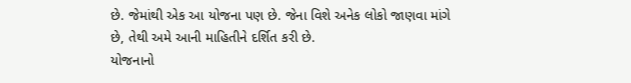છે. જેમાંથી એક આ યોજના પણ છે. જેના વિશે અનેક લોકો જાણવા માંગે છે, તેથી અમે આની માહિતીને દર્શિત કરી છે.
યોજનાનો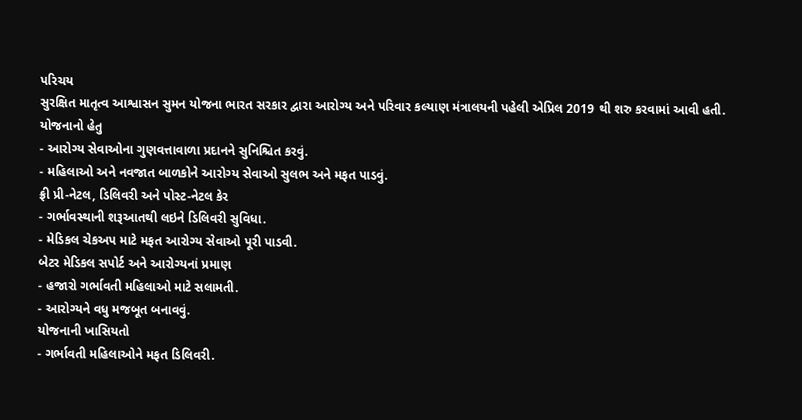પરિચય
સુરક્ષિત માતૃત્વ આશ્વાસન સુમન યોજના ભારત સરકાર દ્વારા આરોગ્ય અને પરિવાર કલ્યાણ મંત્રાલયની પહેલી એપ્રિલ 2019 થી શરુ કરવામાં આવી હતી.
યોજનાનો હેતુ
- આરોગ્ય સેવાઓના ગુણવત્તાવાળા પ્રદાનને સુનિશ્ચિત કરવું.
- મહિલાઓ અને નવજાત બાળકોને આરોગ્ય સેવાઓ સુલભ અને મફત પાડવું.
ફ્રી પ્રી-નેટલ, ડિલિવરી અને પોસ્ટ-નેટલ કેર
- ગર્ભાવસ્થાની શરૂઆતથી લઇને ડિલિવરી સુવિધા.
- મેડિકલ ચેકઅપ માટે મફત આરોગ્ય સેવાઓ પૂરી પાડવી.
બેટર મેડિકલ સપોર્ટ અને આરોગ્યનાં પ્રમાણ
- હજારો ગર્ભાવતી મહિલાઓ માટે સલામતી.
- આરોગ્યને વધુ મજબૂત બનાવવું.
યોજનાની ખાસિયતો
- ગર્ભાવતી મહિલાઓને મફત ડિલિવરી.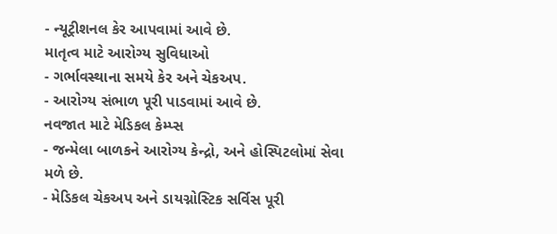- ન્યૂટ્રીશનલ કેર આપવામાં આવે છે.
માતૃત્વ માટે આરોગ્ય સુવિધાઓ
- ગર્ભાવસ્થાના સમયે કેર અને ચેકઅપ.
- આરોગ્ય સંભાળ પૂરી પાડવામાં આવે છે.
નવજાત માટે મેડિકલ કેમ્પ્સ
- જન્મેલા બાળકને આરોગ્ય કેન્દ્રો, અને હોસ્પિટલોમાં સેવા મળે છે.
- મેડિકલ ચેકઅપ અને ડાયગ્નોસ્ટિક સર્વિસ પૂરી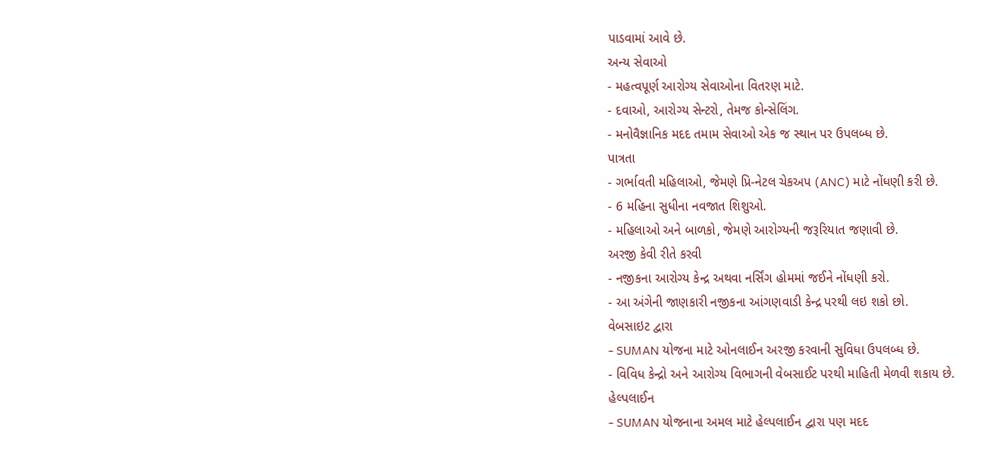પાડવામાં આવે છે.
અન્ય સેવાઓ
- મહત્વપૂર્ણ આરોગ્ય સેવાઓના વિતરણ માટે.
- દવાઓ, આરોગ્ય સેન્ટરો, તેમજ કોન્સેલિંગ.
- મનોવૈજ્ઞાનિક મદદ તમામ સેવાઓ એક જ સ્થાન પર ઉપલબ્ધ છે.
પાત્રતા
- ગર્ભાવતી મહિલાઓ, જેમણે પ્રિ-નેટલ ચેકઅપ (ANC) માટે નોંધણી કરી છે.
- 6 મહિના સુધીના નવજાત શિશુઓ.
- મહિલાઓ અને બાળકો, જેમણે આરોગ્યની જરૂરિયાત જણાવી છે.
અરજી કેવી રીતે કરવી
- નજીકના આરોગ્ય કેન્દ્ર અથવા નર્સિંગ હોમમાં જઈને નોંધણી કરો.
- આ અંગેની જાણકારી નજીકના આંગણવાડી કેન્દ્ર પરથી લઇ શકો છો.
વેબસાઇટ દ્વારા
- SUMAN યોજના માટે ઓનલાઈન અરજી કરવાની સુવિધા ઉપલબ્ધ છે.
- વિવિધ કેન્દ્રો અને આરોગ્ય વિભાગની વેબસાઈટ પરથી માહિતી મેળવી શકાય છે.
હેલ્પલાઈન
- SUMAN યોજનાના અમલ માટે હેલ્પલાઈન દ્વારા પણ મદદ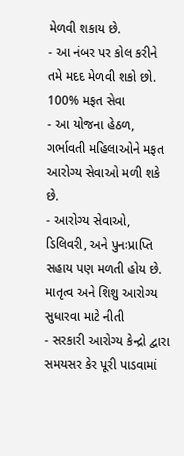મેળવી શકાય છે.
- આ નંબર પર કોલ કરીને તમે મદદ મેળવી શકો છો.
100% મફત સેવા
- આ યોજના હેઠળ, ગર્ભાવતી મહિલાઓને મફત આરોગ્ય સેવાઓ મળી શકે છે.
- આરોગ્ય સેવાઓ, ડિલિવરી, અને પુનઃપ્રાપ્તિ સહાય પણ મળતી હોય છે.
માતૃત્વ અને શિશુ આરોગ્ય સુધારવા માટે નીતી
- સરકારી આરોગ્ય કેન્દ્રો દ્વારા સમયસર કેર પૂરી પાડવામાં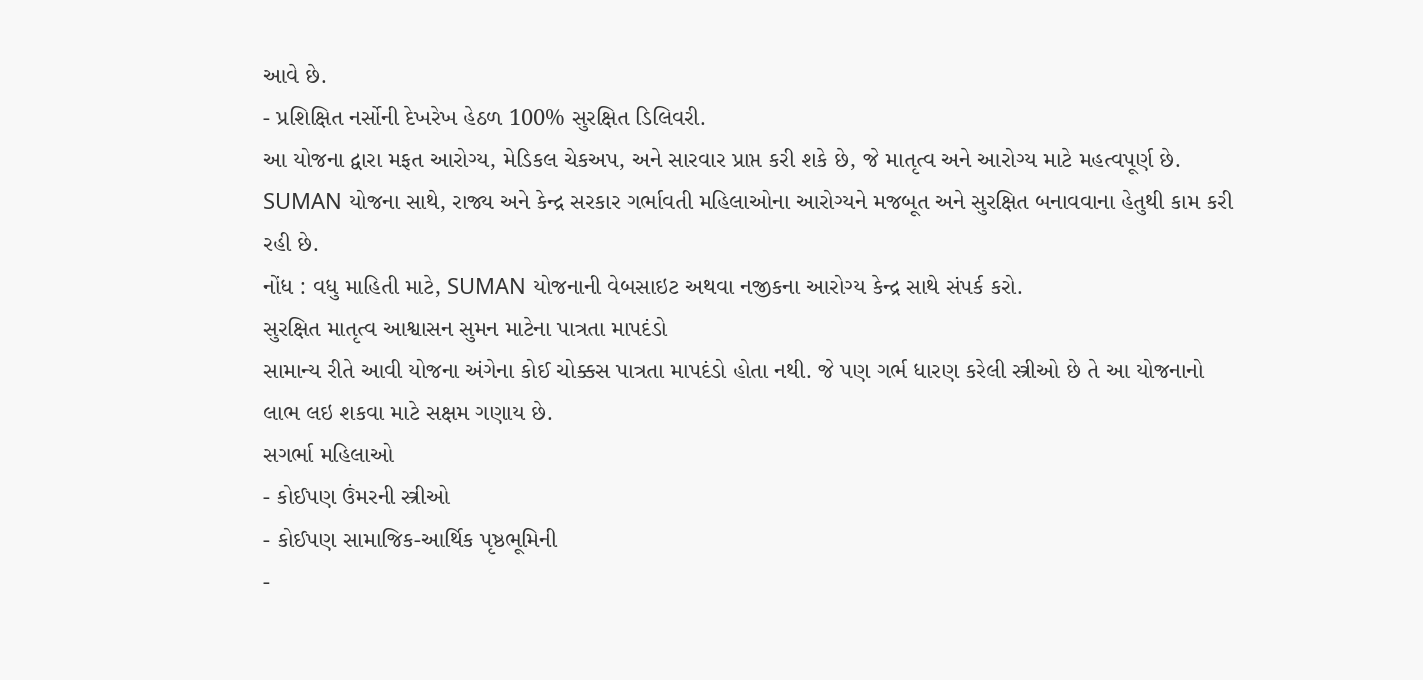આવે છે.
- પ્રશિક્ષિત નર્સોની દેખરેખ હેઠળ 100% સુરક્ષિત ડિલિવરી.
આ યોજના દ્વારા મફત આરોગ્ય, મેડિકલ ચેકઅપ, અને સારવાર પ્રાપ્ત કરી શકે છે, જે માતૃત્વ અને આરોગ્ય માટે મહત્વપૂર્ણ છે. SUMAN યોજના સાથે, રાજ્ય અને કેન્દ્ર સરકાર ગર્ભાવતી મહિલાઓના આરોગ્યને મજબૂત અને સુરક્ષિત બનાવવાના હેતુથી કામ કરી રહી છે.
નોંધ : વધુ માહિતી માટે, SUMAN યોજનાની વેબસાઇટ અથવા નજીકના આરોગ્ય કેન્દ્ર સાથે સંપર્ક કરો.
સુરક્ષિત માતૃત્વ આશ્વાસન સુમન માટેના પાત્રતા માપદંડો
સામાન્ય રીતે આવી યોજના અંગેના કોઈ ચોક્કસ પાત્રતા માપદંડો હોતા નથી. જે પણ ગર્ભ ધારણ કરેલી સ્ત્રીઓ છે તે આ યોજનાનો લાભ લઇ શકવા માટે સક્ષમ ગણાય છે.
સગર્ભા મહિલાઓ
- કોઈપણ ઉંમરની સ્ત્રીઓ
- કોઈપણ સામાજિક-આર્થિક પૃષ્ઠભૂમિની
-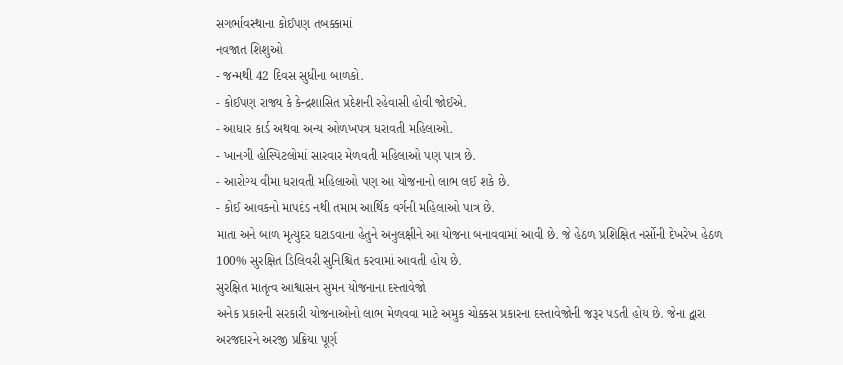સગર્ભાવસ્થાના કોઈપણ તબક્કામાં
નવજાત શિશુઓ
- જન્મથી 42 દિવસ સુધીના બાળકો.
- કોઈપણ રાજ્ય કે કેન્દ્રશાસિત પ્રદેશની રહેવાસી હોવી જોઈએ.
- આધાર કાર્ડ અથવા અન્ય ઓળખપત્ર ધરાવતી મહિલાઓ.
- ખાનગી હોસ્પિટલોમાં સારવાર મેળવતી મહિલાઓ પણ પાત્ર છે.
- આરોગ્ય વીમા ધરાવતી મહિલાઓ પણ આ યોજનાનો લાભ લઈ શકે છે.
- કોઈ આવકનો માપદંડ નથી તમામ આર્થિક વર્ગની મહિલાઓ પાત્ર છે.
માતા અને બાળ મૃત્યુદર ઘટાડવાના હેતુને અનુલક્ષીને આ યોજના બનાવવામાં આવી છે. જે હેઠળ પ્રશિક્ષિત નર્સોની દેખરેખ હેઠળ 100% સુરક્ષિત ડિલિવરી સુનિશ્ચિત કરવામાં આવતી હોય છે.
સુરક્ષિત માતૃત્વ આશ્વાસન સુમન યોજનાના દસ્તાવેજો
અનેક પ્રકારની સરકારી યોજનાઓનો લાભ મેળવવા માટે અમુક ચોક્કસ પ્રકારના દસ્તાવેજોની જરૂર પડતી હોય છે. જેના દ્વારા અરજદારને અરજી પ્રક્રિયા પૂર્ણ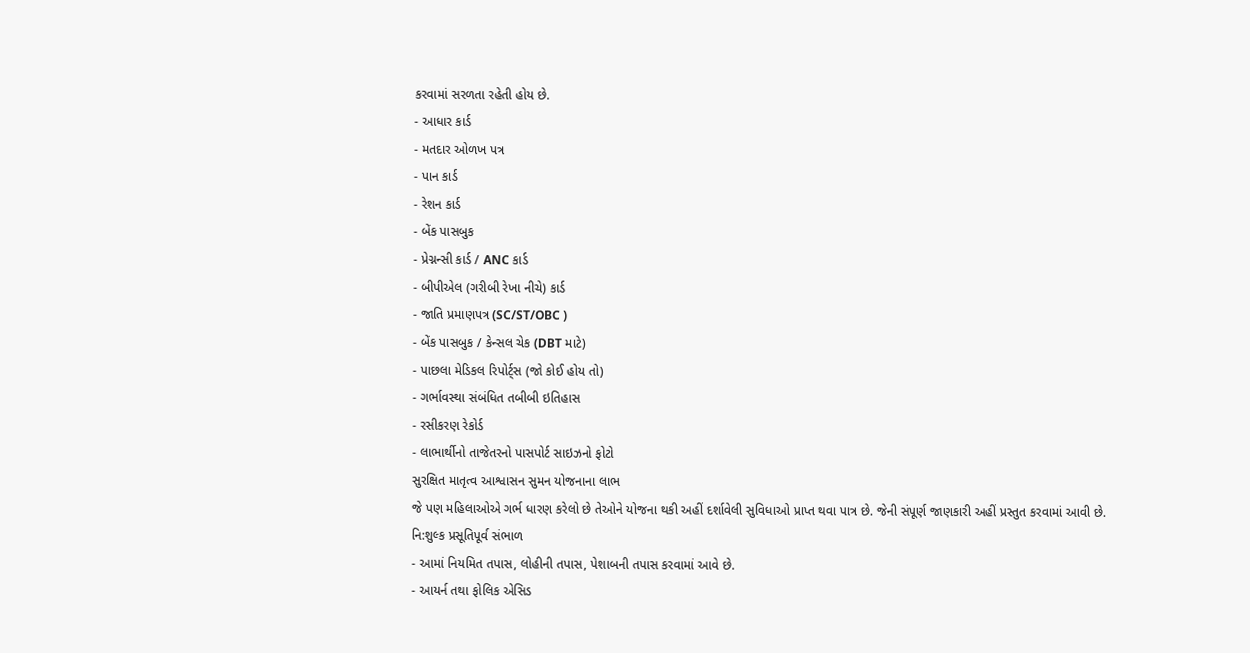કરવામાં સરળતા રહેતી હોય છે.
- આધાર કાર્ડ
- મતદાર ઓળખ પત્ર
- પાન કાર્ડ
- રેશન કાર્ડ
- બેંક પાસબુક
- પ્રેગ્નન્સી કાર્ડ / ANC કાર્ડ
- બીપીએલ (ગરીબી રેખા નીચે) કાર્ડ
- જાતિ પ્રમાણપત્ર (SC/ST/OBC )
- બેંક પાસબુક / કેન્સલ ચેક (DBT માટે)
- પાછલા મેડિકલ રિપોર્ટ્સ (જો કોઈ હોય તો)
- ગર્ભાવસ્થા સંબંધિત તબીબી ઇતિહાસ
- રસીકરણ રેકોર્ડ
- લાભાર્થીનો તાજેતરનો પાસપોર્ટ સાઇઝનો ફોટો
સુરક્ષિત માતૃત્વ આશ્વાસન સુમન યોજનાના લાભ
જે પણ મહિલાઓએ ગર્ભ ધારણ કરેલો છે તેઓને યોજના થકી અહીં દર્શાવેલી સુવિધાઓ પ્રાપ્ત થવા પાત્ર છે. જેની સંપૂર્ણ જાણકારી અહીં પ્રસ્તુત કરવામાં આવી છે.
નિ:શુલ્ક પ્રસૂતિપૂર્વ સંભાળ
- આમાં નિયમિત તપાસ, લોહીની તપાસ, પેશાબની તપાસ કરવામાં આવે છે.
- આયર્ન તથા ફોલિક એસિડ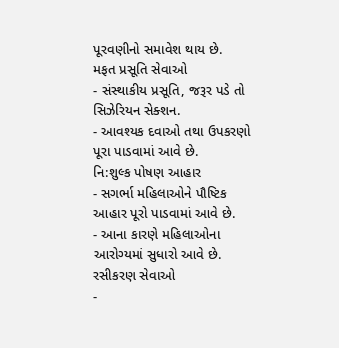પૂરવણીનો સમાવેશ થાય છે.
મફત પ્રસૂતિ સેવાઓ
- સંસ્થાકીય પ્રસૂતિ, જરૂર પડે તો સિઝેરિયન સેક્શન.
- આવશ્યક દવાઓ તથા ઉપકરણો પૂરા પાડવામાં આવે છે.
નિ:શુલ્ક પોષણ આહાર
- સગર્ભા મહિલાઓને પૌષ્ટિક આહાર પૂરો પાડવામાં આવે છે.
- આના કારણે મહિલાઓના આરોગ્યમાં સુધારો આવે છે.
રસીકરણ સેવાઓ
-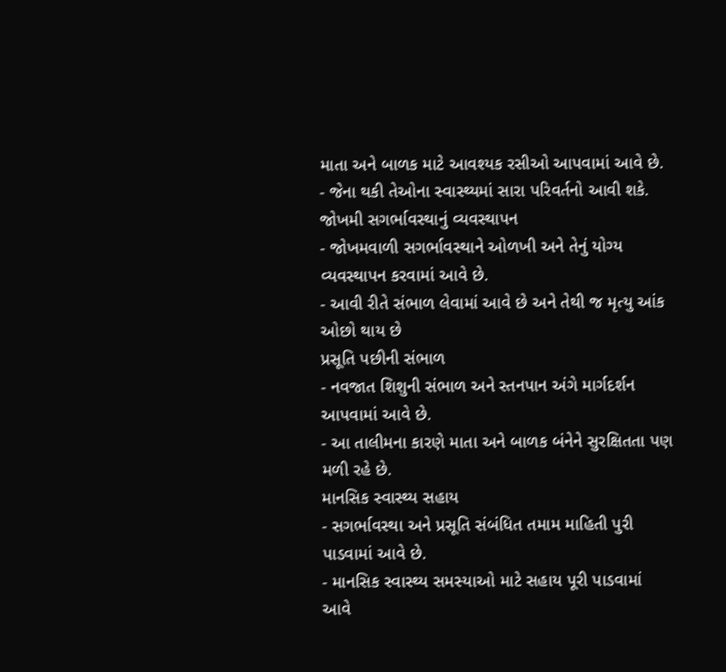માતા અને બાળક માટે આવશ્યક રસીઓ આપવામાં આવે છે.
- જેના થકી તેઓના સ્વાસ્થ્યમાં સારા પરિવર્તનો આવી શકે.
જોખમી સગર્ભાવસ્થાનું વ્યવસ્થાપન
- જોખમવાળી સગર્ભાવસ્થાને ઓળખી અને તેનું યોગ્ય વ્યવસ્થાપન કરવામાં આવે છે.
- આવી રીતે સંભાળ લેવામાં આવે છે અને તેથી જ મૃત્યુ આંક ઓછો થાય છે
પ્રસૂતિ પછીની સંભાળ
- નવજાત શિશુની સંભાળ અને સ્તનપાન અંગે માર્ગદર્શન આપવામાં આવે છે.
- આ તાલીમના કારણે માતા અને બાળક બંનેને સુરક્ષિતતા પણ મળી રહે છે.
માનસિક સ્વાસ્થ્ય સહાય
- સગર્ભાવસ્થા અને પ્રસૂતિ સંબંધિત તમામ માહિતી પુરી પાડવામાં આવે છે.
- માનસિક સ્વાસ્થ્ય સમસ્યાઓ માટે સહાય પૂરી પાડવામાં આવે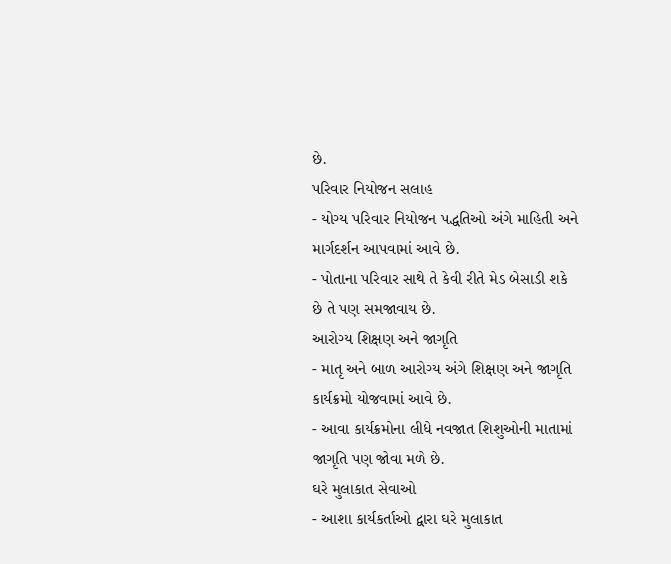છે.
પરિવાર નિયોજન સલાહ
- યોગ્ય પરિવાર નિયોજન પદ્ધતિઓ અંગે માહિતી અને માર્ગદર્શન આપવામાં આવે છે.
- પોતાના પરિવાર સાથે તે કેવી રીતે મેડ બેસાડી શકે છે તે પણ સમજાવાય છે.
આરોગ્ય શિક્ષણ અને જાગૃતિ
- માતૃ અને બાળ આરોગ્ય અંગે શિક્ષણ અને જાગૃતિ કાર્યક્રમો યોજવામાં આવે છે.
- આવા કાર્યક્રમોના લીધે નવજાત શિશુઓની માતામાં જાગૃતિ પણ જોવા મળે છે.
ઘરે મુલાકાત સેવાઓ
- આશા કાર્યકર્તાઓ દ્વારા ઘરે મુલાકાત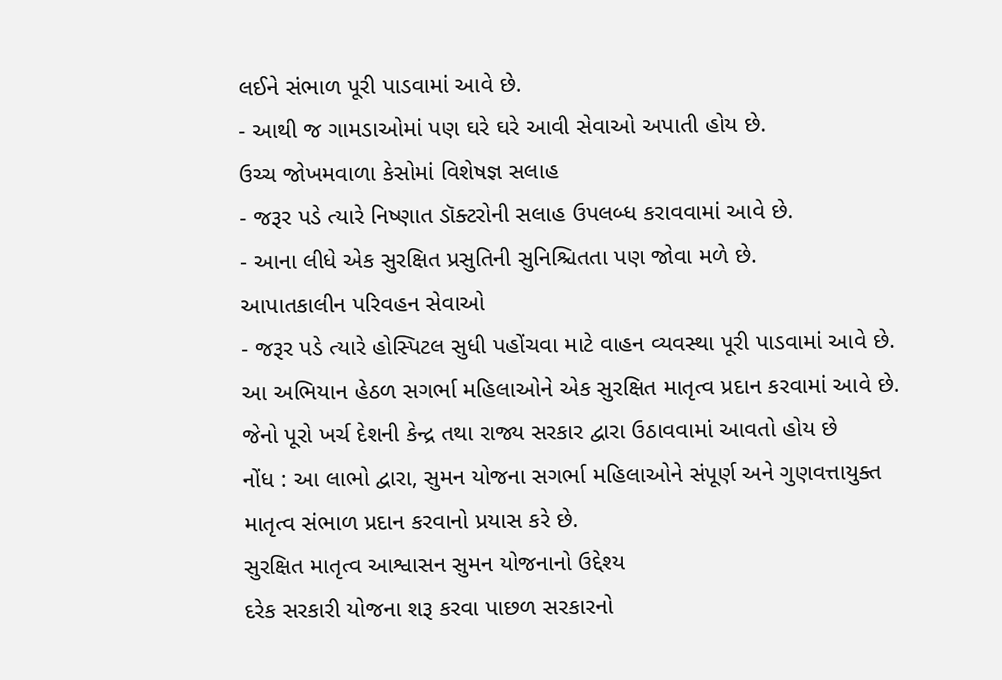લઈને સંભાળ પૂરી પાડવામાં આવે છે.
- આથી જ ગામડાઓમાં પણ ઘરે ઘરે આવી સેવાઓ અપાતી હોય છે.
ઉચ્ચ જોખમવાળા કેસોમાં વિશેષજ્ઞ સલાહ
- જરૂર પડે ત્યારે નિષ્ણાત ડૉક્ટરોની સલાહ ઉપલબ્ધ કરાવવામાં આવે છે.
- આના લીધે એક સુરક્ષિત પ્રસુતિની સુનિશ્ચિતતા પણ જોવા મળે છે.
આપાતકાલીન પરિવહન સેવાઓ
- જરૂર પડે ત્યારે હોસ્પિટલ સુધી પહોંચવા માટે વાહન વ્યવસ્થા પૂરી પાડવામાં આવે છે.
આ અભિયાન હેઠળ સગર્ભા મહિલાઓને એક સુરક્ષિત માતૃત્વ પ્રદાન કરવામાં આવે છે. જેનો પૂરો ખર્ચ દેશની કેન્દ્ર તથા રાજ્ય સરકાર દ્વારા ઉઠાવવામાં આવતો હોય છે
નોંધ : આ લાભો દ્વારા, સુમન યોજના સગર્ભા મહિલાઓને સંપૂર્ણ અને ગુણવત્તાયુક્ત માતૃત્વ સંભાળ પ્રદાન કરવાનો પ્રયાસ કરે છે.
સુરક્ષિત માતૃત્વ આશ્વાસન સુમન યોજનાનો ઉદ્દેશ્ય
દરેક સરકારી યોજના શરૂ કરવા પાછળ સરકારનો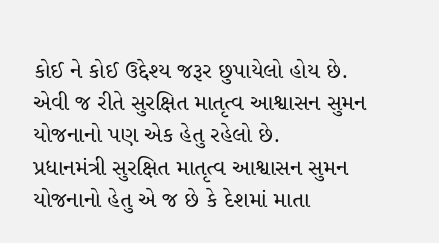કોઈ ને કોઈ ઉદ્દેશ્ય જરૂર છુપાયેલો હોય છે. એવી જ રીતે સુરક્ષિત માતૃત્વ આશ્વાસન સુમન યોજનાનો પણ એક હેતુ રહેલો છે.
પ્રધાનમંત્રી સુરક્ષિત માતૃત્વ આશ્વાસન સુમન યોજનાનો હેતુ એ જ છે કે દેશમાં માતા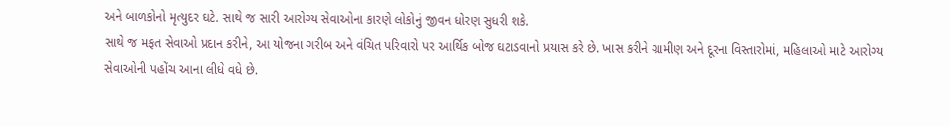અને બાળકોનો મૃત્યુદર ઘટે. સાથે જ સારી આરોગ્ય સેવાઓના કારણે લોકોનું જીવન ધોરણ સુધરી શકે.
સાથે જ મફત સેવાઓ પ્રદાન કરીને, આ યોજના ગરીબ અને વંચિત પરિવારો પર આર્થિક બોજ ઘટાડવાનો પ્રયાસ કરે છે. ખાસ કરીને ગ્રામીણ અને દૂરના વિસ્તારોમાં, મહિલાઓ માટે આરોગ્ય સેવાઓની પહોંચ આના લીધે વધે છે.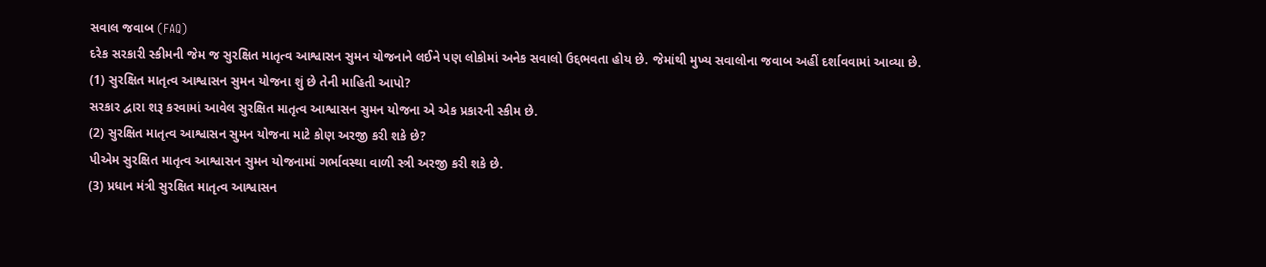સવાલ જવાબ (FAQ)
દરેક સરકારી સ્કીમની જેમ જ સુરક્ષિત માતૃત્વ આશ્વાસન સુમન યોજનાને લઈને પણ લોકોમાં અનેક સવાલો ઉદ્દભવતા હોય છે. જેમાંથી મુખ્ય સવાલોના જવાબ અહીં દર્શાવવામાં આવ્યા છે.
(1) સુરક્ષિત માતૃત્વ આશ્વાસન સુમન યોજના શું છે તેની માહિતી આપો?
સરકાર દ્વારા શરૂ કરવામાં આવેલ સુરક્ષિત માતૃત્વ આશ્વાસન સુમન યોજના એ એક પ્રકારની સ્કીમ છે.
(2) સુરક્ષિત માતૃત્વ આશ્વાસન સુમન યોજના માટે કોણ અરજી કરી શકે છે?
પીએમ સુરક્ષિત માતૃત્વ આશ્વાસન સુમન યોજનામાં ગર્ભાવસ્થા વાળી સ્ત્રી અરજી કરી શકે છે.
(3) પ્રધાન મંત્રી સુરક્ષિત માતૃત્વ આશ્વાસન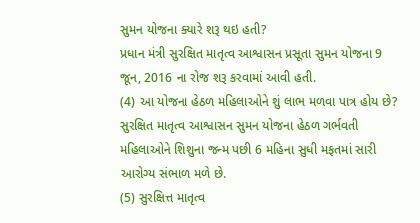સુમન યોજના ક્યારે શરૂ થઇ હતી?
પ્રધાન મંત્રી સુરક્ષિત માતૃત્વ આશ્વાસન પ્રસૂતા સુમન યોજના 9 જૂન, 2016 ના રોજ શરૂ કરવામાં આવી હતી.
(4) આ યોજના હેઠળ મહિલાઓને શું લાભ મળવા પાત્ર હોય છે?
સુરક્ષિત માતૃત્વ આશ્વાસન સુમન યોજના હેઠળ ગર્ભવતી મહિલાઓને શિશુના જન્મ પછી 6 મહિના સુધી મફતમાં સારી આરોગ્ય સંભાળ મળે છે.
(5) સુરક્ષિત્ત માતૃત્વ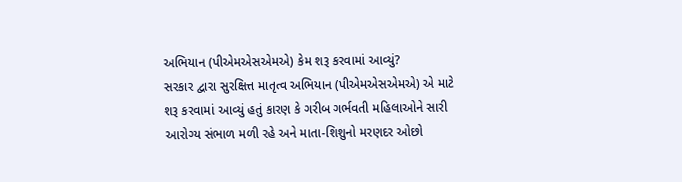અભિયાન (પીએમએસએમએ) કેમ શરૂ કરવામાં આવ્યું?
સરકાર દ્વારા સુરક્ષિત્ત માતૃત્વ અભિયાન (પીએમએસએમએ) એ માટે શરૂ કરવામાં આવ્યું હતું કારણ કે ગરીબ ગર્ભવતી મહિલાઓને સારી આરોગ્ય સંભાળ મળી રહે અને માતા-શિશુનો મરણદર ઓછો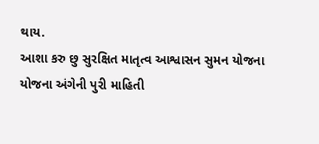થાય.
આશા કરુ છુ સુરક્ષિત માતૃત્વ આશ્વાસન સુમન યોજના યોજના અંગેની પુરી માહિતી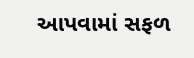આપવામાં સફળ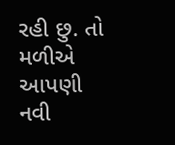રહી છુ. તો મળીએ આપણી નવી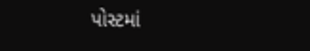પોસ્ટમાં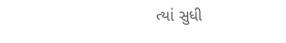ત્યાં સુધી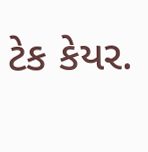ટેક કેયર.